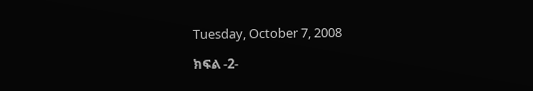Tuesday, October 7, 2008

ክፍል -2-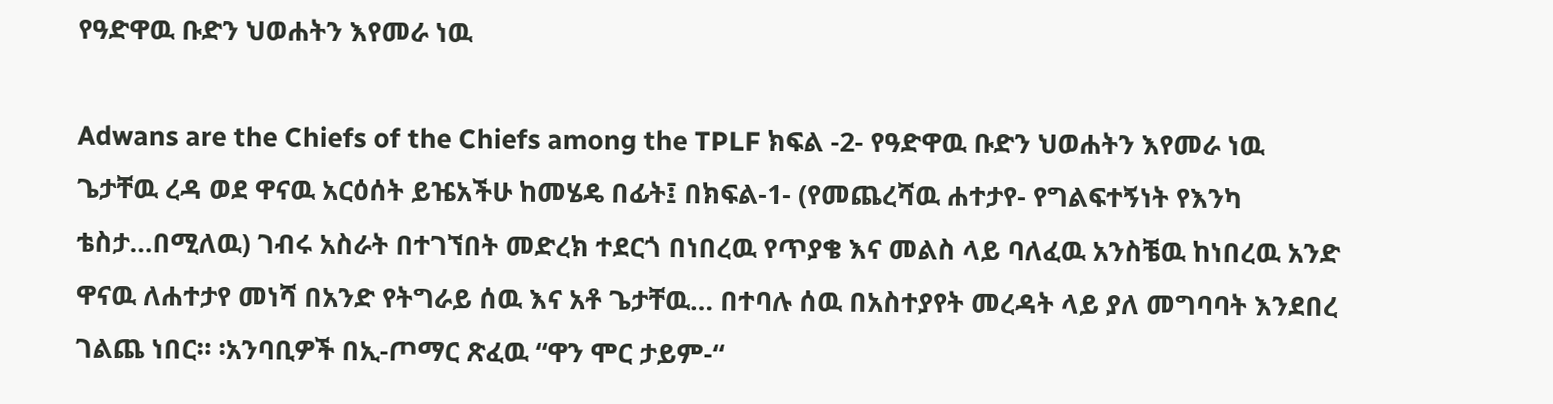የዓድዋዉ ቡድን ህወሐትን እየመራ ነዉ

Adwans are the Chiefs of the Chiefs among the TPLF ክፍል -2- የዓድዋዉ ቡድን ህወሐትን እየመራ ነዉ
ጌታቸዉ ረዳ ወደ ዋናዉ አርዕሰት ይዤአችሁ ከመሄዴ በፊት፤ በክፍል-1- (የመጨረሻዉ ሐተታየ- የግልፍተኝነት የእንካ ቴስታ…በሚለዉ) ገብሩ አስራት በተገኘበት መድረክ ተደርጎ በነበረዉ የጥያቄ እና መልስ ላይ ባለፈዉ አንስቼዉ ከነበረዉ አንድ ዋናዉ ለሐተታየ መነሻ በአንድ የትግራይ ሰዉ እና አቶ ጌታቸዉ… በተባሉ ሰዉ በአስተያየት መረዳት ላይ ያለ መግባባት እንደበረ ገልጨ ነበር። ፡አንባቢዎች በኢ-ጦማር ጽፈዉ “ዋን ሞር ታይም-“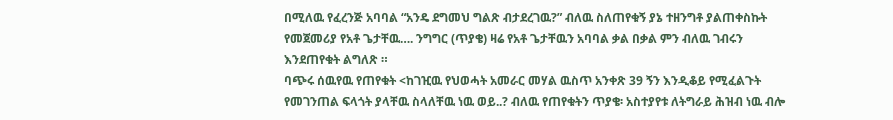በሚለዉ የፈረንጅ አባባል “አንዴ ደግመህ ግልጽ ብታደረገዉ?” ብለዉ ስለጠየቁኝ ያኔ ተዘንግቶ ያልጠቀስኩት የመጀመሪያ የአቶ ጌታቸዉ…. ንግግር (ጥያቄ) ዛሬ የአቶ ጌታቸዉን አባባል ቃል በቃል ምን ብለዉ ገብሩን እንደጠየቁት ልግለጽ ።
ባጭሩ ሰዉየዉ የጠየቁት <ከገዢዉ የህወሓት አመራር መሃል ዉስጥ አንቀጽ 39 ኝን እንዲቆይ የሚፈልጉት የመገንጠል ፍላጎት ያላቸዉ ስላለቸዉ ነዉ ወይ..? ብለዉ የጠየቁትን ጥያቄ፡ አስተያየቱ ለትግራይ ሕዝብ ነዉ ብሎ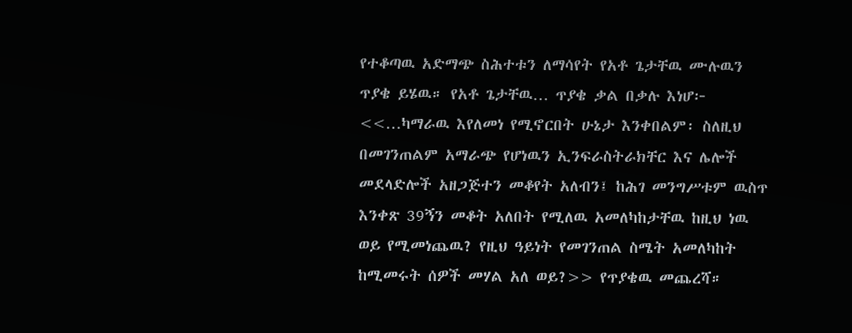የተቆጣዉ አድማጭ ስሕተቱን ለማሳየት የአቶ ጌታቸዉ ሙሉዉን ጥያቄ ይሄዉ። የአቶ ጌታቸዉ… ጥያቄ ቃል በቃሉ እነሆ፦ <<…ካማራዉ እየለመነ የሚኖርበት ሁኔታ እንቀበልም፡ ስለዚህ በመገንጠልም አማራጭ የሆነዉን ኢንፍራስትራክቸር እና ሌሎች መደላድሎች አዘጋጅተን መቆየት አለብን፤ ከሕገ መንግሥቱም ዉስጥ እንቀጽ 39ኝን መቆት አለበት የሚለዉ አመለካከታቸዉ ከዚህ ነዉ ወይ የሚመነጨዉ? የዚህ ዓይነት የመገንጠል ስሜት አመለካከት ከሚመሩት ሰዎች መሃል አለ ወይ?>> የጥያቄዉ መጨረሻ።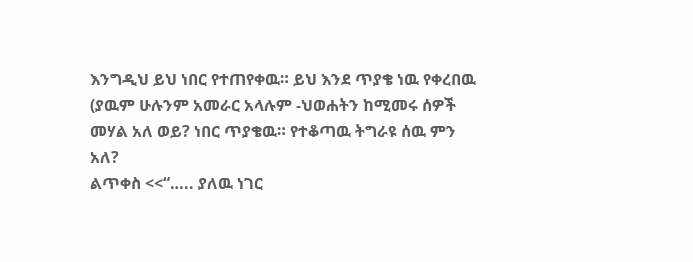እንግዲህ ይህ ነበር የተጠየቀዉ። ይህ እንደ ጥያቄ ነዉ የቀረበዉ (ያዉም ሁሉንም አመራር አላሉም -ህወሐትን ከሚመሩ ሰዎች መሃል አለ ወይ? ነበር ጥያቄዉ። የተቆጣዉ ትግራዩ ሰዉ ምን አለ?
ልጥቀስ <<“….. ያለዉ ነገር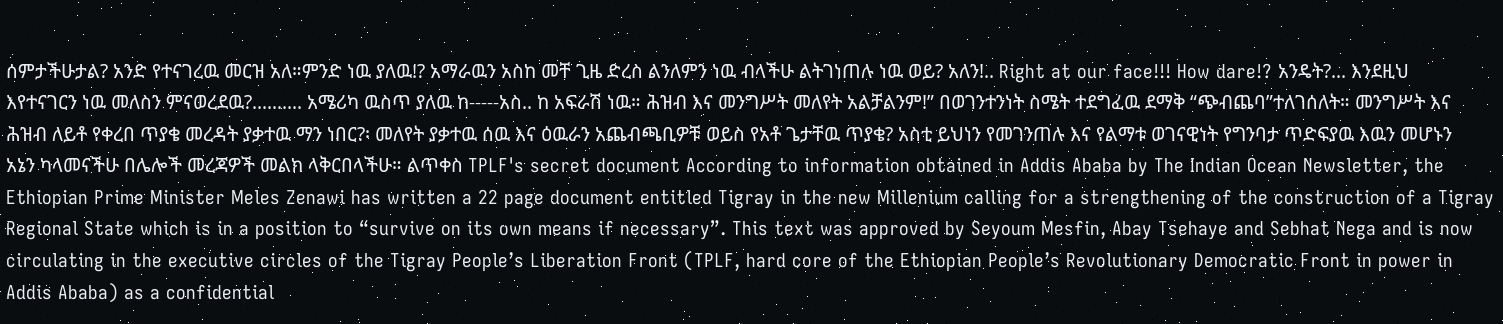ሰምታችሁታል? አንድ የተናገረዉ መርዝ አለ።ምንድ ነዉ ያለዉ!? አማራዉን አስከ መቸ ጊዜ ድረስ ልንለምን ነዉ ብላችሁ ልትገነጠሉ ነዉ ወይ? አለን!.. Right at our face!!! How dare!? አንዴት?... እንደዚህ እየተናገርን ነዉ መለስን ምናወረደዉ?.......... አሜሪካ ዉስጥ ያለዉ ከ-----አስ.. ከ አፍራሽ ነዉ። ሕዝብ እና መንግሥት መለየት አልቻልንም!” በወገንተንነት ስሜት ተደግፈዉ ደማቅ “ጭብጨባ”ተለገሰለት። መንግሥት እና ሕዝብ ለይቶ የቀረበ ጥያቄ መረዳት ያቃተዉ ማን ነበር?፡ መለየት ያቃተዉ ሰዉ እና ዕዉራን አጨብጫቢዎቹ ወይስ የአቶ ጌታቸዉ ጥያቄ? አስቲ ይህነን የመገንጠሉ እና የልማቱ ወገናዊነት የግንባታ ጥድፍያዉ እዉን መሆኑን አኔን ካላመናችሁ በሌሎች መረጃዎች መልክ ላቅርበላችሁ። ልጥቀስ TPLF's secret document According to information obtained in Addis Ababa by The Indian Ocean Newsletter, the Ethiopian Prime Minister Meles Zenawi has written a 22 page document entitled Tigray in the new Millenium calling for a strengthening of the construction of a Tigray Regional State which is in a position to “survive on its own means if necessary”. This text was approved by Seyoum Mesfin, Abay Tsehaye and Sebhat Nega and is now circulating in the executive circles of the Tigray People’s Liberation Front (TPLF, hard core of the Ethiopian People’s Revolutionary Democratic Front in power in Addis Ababa) as a confidential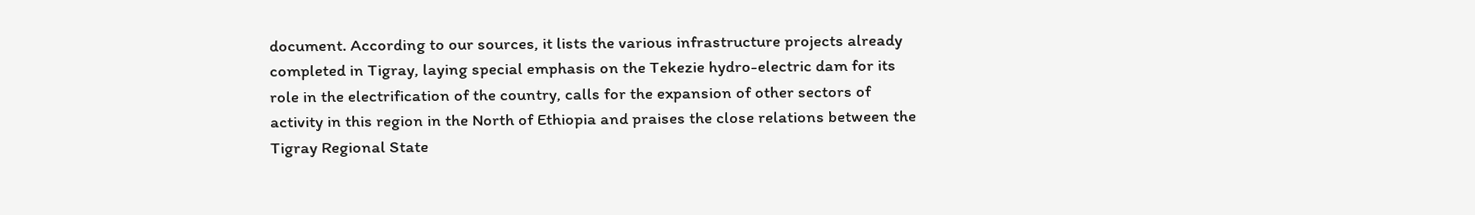document. According to our sources, it lists the various infrastructure projects already completed in Tigray, laying special emphasis on the Tekezie hydro-electric dam for its role in the electrification of the country, calls for the expansion of other sectors of activity in this region in the North of Ethiopia and praises the close relations between the Tigray Regional State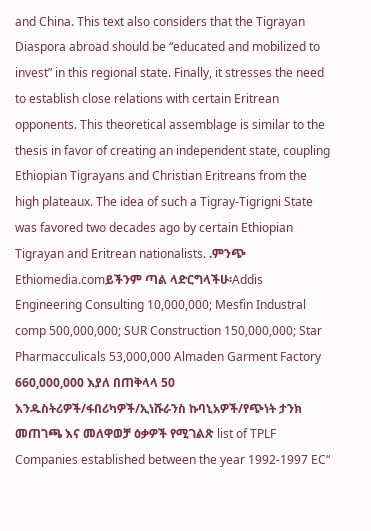and China. This text also considers that the Tigrayan Diaspora abroad should be “educated and mobilized to invest” in this regional state. Finally, it stresses the need to establish close relations with certain Eritrean opponents. This theoretical assemblage is similar to the thesis in favor of creating an independent state, coupling Ethiopian Tigrayans and Christian Eritreans from the high plateaux. The idea of such a Tigray-Tigrigni State was favored two decades ago by certain Ethiopian Tigrayan and Eritrean nationalists. .ምንጭ Ethiomedia.comይችንም ጣል ላድርግላችሁ፡Addis Engineering Consulting 10,000,000; Mesfin Industral comp 500,000,000; SUR Construction 150,000,000; Star Pharmacculicals 53,000,000 Almaden Garment Factory 660,000,000 እያለ በጠቅላላ 50 እንዱስትሪዎች/ፋበሪካዎች/ኢነሹራንስ ኩባኒአዎች/የጭነት ታንክ መጠገጫ እና መለዋወቻ ዕቃዎች የሚገልጽ list of TPLF Companies established between the year 1992-1997 EC“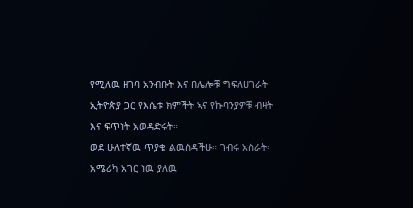የሚለዉ ዘገባ አንብቡት እና በሌሎቹ ግፍለሀገራት ኢትዮጵያ ጋር የእሴቱ ክምችት ኣና የኩባንያዎቹ ብዛት እና ፍጥነት አወዳድሩት።
ወደ ሁለተኛዉ ጥያቄ ልዉስዳችሁ። ገብሩ አስራት፡ አሜሪካ አገር ነዉ ያለዉ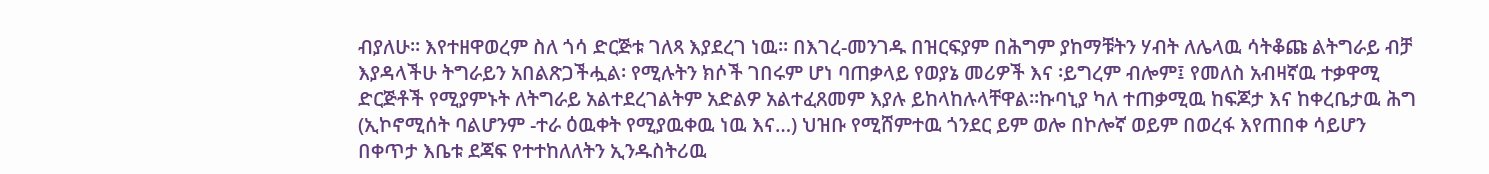ብያለሁ። እየተዘዋወረም ስለ ጎሳ ድርጅቱ ገለጻ እያደረገ ነዉ። በእገረ-መንገዱ በዝርፍያም በሕግም ያከማቹትን ሃብት ለሌላዉ ሳትቆጩ ልትግራይ ብቻ እያዳላችሁ ትግራይን አበልጽጋችሗል፡ የሚሉትን ክሶች ገበሩም ሆነ ባጠቃላይ የወያኔ መሪዎች እና ፡ይግረም ብሎም፤ የመለስ አብዛኛዉ ተቃዋሚ ድርጅቶች የሚያምኑት ለትግራይ አልተደረገልትም አድልዎ አልተፈጸመም እያሉ ይከላከሉላቸዋል።ኩባኒያ ካለ ተጠቃሚዉ ከፍጆታ እና ከቀረቤታዉ ሕግ (ኢኮኖሚሰት ባልሆንም -ተራ ዕዉቀት የሚያዉቀዉ ነዉ እና…) ህዝቡ የሚሸምተዉ ጎንደር ይም ወሎ በኮሎኛ ወይም በወረፋ እየጠበቀ ሳይሆን በቀጥታ እቤቱ ደጃፍ የተተከለለትን ኢንዱስትሪዉ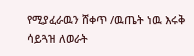የሚያፈራዉን ሸቀጥ /ዉጤት ነዉ እሩቅ ሳይጓዝ ለወራት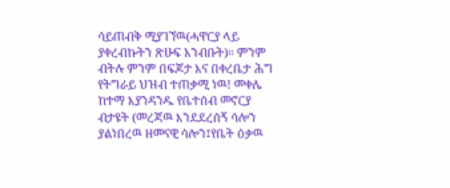ሳይጠብቅ ሚያገኘዉ(ሓዋርያ ላይ ያቀረብኩትን ጽሁፍ አንብቡት)። ምንም ብትሉ ምንም በፍጆታ እና በቀረቤታ ሕግ የትግራይ ህዝብ ተጠቃሚ ነዉ! መቀሌ ከተማ እያንዳንዱ የቤተሰብ መኖርያ ብታዩት (መረጃዉ እንደደረሰኝ ሳሎን ያልነበረዉ ዘመናዊ ሳሎን፤የቤት ዕቃዉ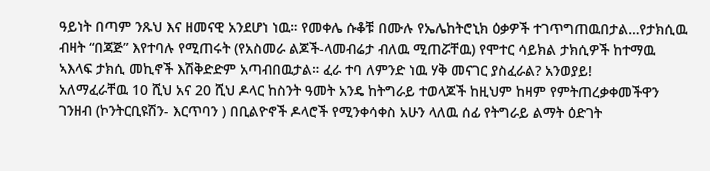ዓይነት በጣም ንጹህ እና ዘመናዊ አንደሆነ ነዉ። የመቀሌ ሱቆቹ በሙሉ የኤሌከትሮኒክ ዕቃዎች ተገጥግጠዉበታል…የታክሲዉ ብዛት “በጃጅ” እየተባሉ የሚጠሩት (የአስመራ ልጆች-ላመብሬታ ብለዉ ሚጠሯቸዉ) የሞተር ሳይክል ታክሲዎች ከተማዉ ኣእላፍ ታክሲ መኪኖች እሽቅድድም አጣብበዉታል። ፈራ ተባ ለምንድ ነዉ ሃቅ መናገር ያስፈራል? አንወያይ!
አለማፈራቸዉ 10 ሺህ አና 20 ሺህ ዶላር ከስንት ዓመት አንዴ ከትግራይ ተወላጆች ከዚህም ከዛም የምትጠረቃቀመችዋን ገንዘብ (ኮንትርቢዩሽን- እርጥባን ) በቢልዮኖች ዶላሮች የሚንቀሳቀስ አሁን ላለዉ ሰፊ የትግራይ ልማት ዕድገት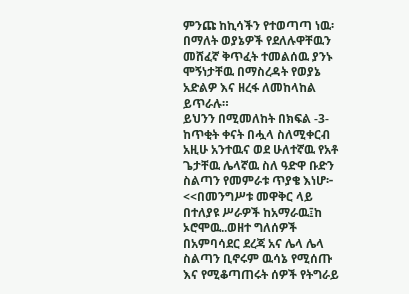ምንጩ ከኪሳችን የተወጣጣ ነዉ፡ በማለት ወያኔዎች የደለሉዋቸዉን መሸፈኛ ቅጥፈት ተመልሰዉ ያንኑ ሞኝነታቸዉ በማስረዳት የወያኔ አድልዎ እና ዘረፋ ለመከላከል ይጥራሉ።
ይህንን በሚመለከት በክፍል -3- ከጥቂት ቀናት በሗላ ስለሚቀርብ አዚሁ አንተዉና ወደ ሁለተኛዉ የአቶ ጌታቸዉ ሌላኛዉ ስለ ዓድዋ ቡድን ስልጣን የመምራቱ ጥያቄ እነሆ፦ <<በመንግሥቱ መዋቅር ላይ በተለያዩ ሥራዎች ከአማራዉ፤ከ ኦሮሞዉ..ወዘተ ግለሰዎች በአምባሳደር ደረጃ አና ሌላ ሌላ ስልጣን ቢኖሩም ዉሳኔ የሚሰጡ እና የሚቆጣጠሩት ሰዎች የትግራይ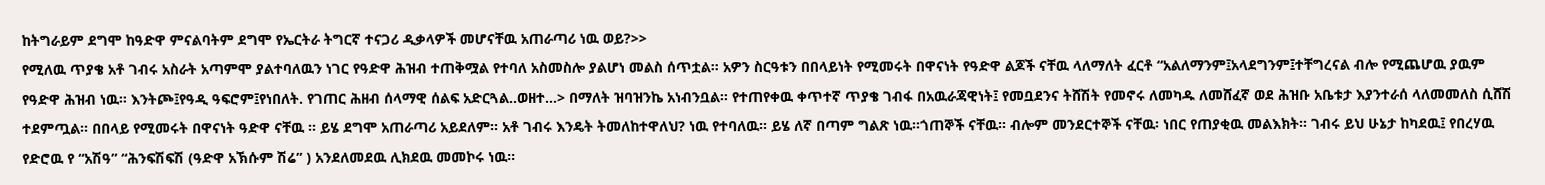ከትግራይም ደግሞ ከዓድዋ ምናልባትም ደግሞ የኤርትራ ትግርኛ ተናጋሪ ዲቃላዎች መሆናቸዉ አጠራጣሪ ነዉ ወይ?>>
የሚለዉ ጥያቄ አቶ ገብሩ አስራት አጣምሞ ያልተባለዉን ነገር የዓድዋ ሕዝብ ተጠቅሟል የተባለ አስመስሎ ያልሆነ መልስ ሰጥቷል። አዎን ስርዓቱን በበላይነት የሚመሩት በዋናነት የዓድዋ ልጆች ናቸዉ ላለማለት ፈርቶ “አልለማንም፤አላደግንም፤ተቸግረናል ብሎ የሚጨሆዉ ያዉም የዓድዋ ሕዝብ ነዉ። እንትጮ፤የዓዲ ዓፍሮም፤የነበለት. የገጠር ሕዘብ ሰላማዊ ሰልፍ አድርጓል..ወዘተ…> በማለት ዝባዝንኬ አነብንቧል። የተጠየቀዉ ቀጥተኛ ጥያቄ ገብፋ በአዉራጃዊነት፤ የመቧደንና ትሸሽት የመኖሩ ለመካዱ ለመሸፈኛ ወደ ሕዝቡ አቤቱታ እያንተራሰ ላለመመለስ ሲሸሽ ተደምጧል። በበላይ የሚመሩት በዋናነት ዓድዋ ናቸዉ ። ይሄ ደግሞ አጠራጣሪ አይደለም። አቶ ገብሩ እንዴት ትመለከተዋለህ? ነዉ የተባለዉ። ይሄ ለኛ በጣም ግልጽ ነዉ።ጎጠኞች ናቸዉ። ብሎም መንደርተኞች ናቸዉ፡ ነበር የጠያቂዉ መልእክት። ገብሩ ይህ ሁኔታ ከካደዉ፤ የበረሃዉ የድሮዉ የ “አሽዓ” “ሕንፍሽፍሽ (ዓድዋ አኽሱም ሽሬ” ) አንደለመደዉ ሊክደዉ መመኮሩ ነዉ።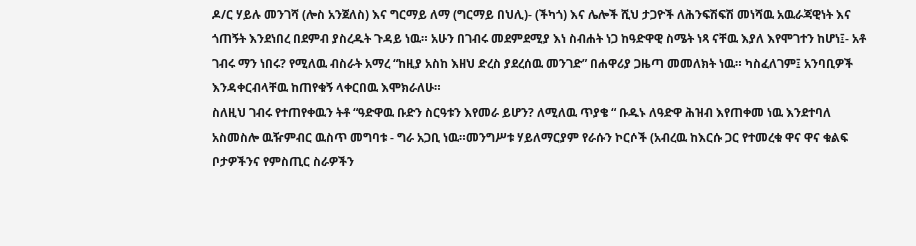ዶ/ር ሃይሉ መንገሻ (ሎስ አንጀለስ) እና ግርማይ ለማ (ግርማይ በህሊ)- (ችካጎ) እና ሌሎች ሺህ ታጋዮች ለሕንፍሽፍሽ መነሻዉ አዉራጃዊነት እና ጎጠኝት እንደነበረ በደምብ ያስረዱት ጉዳይ ነዉ። አሁን በገብሩ መደምደሚያ እነ ስብሐት ነጋ ከዓድዋዊ ስሜት ነጻ ናቸዉ እያለ እየሞገተን ከሆነ፤- አቶ ገብሩ ማን ነበሩ? የሚለዉ ብስራት አማረ “ከዚያ አስከ እዘህ ድረስ ያደረሰዉ መንገድ” በሐዋሪያ ጋዜጣ መመለክት ነዉ። ካስፈለገም፤ አንባቢዎች እንዳቀርብላቸዉ ከጠየቁኝ ላቀርበዉ እሞክራለሁ።
ስለዚህ ገብሩ የተጠየቀዉን ትቶ “ዓድዋዉ ቡድን ስርዓቱን እየመራ ይሆን? ለሚለዉ ጥያቄ “ ቡዱኑ ለዓድዋ ሕዝብ እየጠቀመ ነዉ እንደተባለ አስመስሎ ዉዥምብር ዉስጥ መግባቱ - ግራ አጋቢ ነዉ።መንግሥቱ ሃይለማርያም የራሱን ኮርሶች (አብረዉ ከእርሱ ጋር የተመረቁ ዋና ዋና ቁልፍ ቦታዎችንና የምስጢር ስራዎችን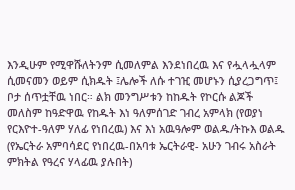እንዲሁም የሚዋሹለትንም ሲመለምል እንደነበረዉ እና የሗላሗላም ሲመናመን ወይም ሲክዱት ፤ሌሎች ለሱ ተገዢ መሆኑን ሲያረጋግጥ፤ ቦታ ሰጥቷቸዉ ነበር። ልክ መንግሥቱን ከከዱት የኮርሱ ልጆች መለስም ከዓድዋዉ የከዱት እነ ዓለምሰገድ ገብረ አምላክ (የወያነ የርእዮተ-ዓለም ሃለፊ የነበረዉ) እና እነ አዉዓሎም ወልዱ/ትኩእ ወልዱ (የኤርትራ አምባሳደር የነበረዉ-በአባቱ ኤርትራዊ- አሁን ገብሩ አስራት ምክትል የዓረና ሃላፊዉ ያሉበት)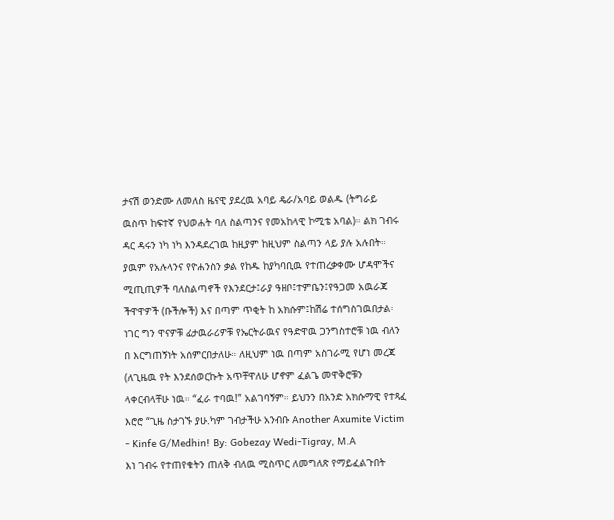ታናሽ ወንድሙ ለመለስ ዜናዊ ያደረዉ አባይ ዴራ/አባይ ወልዱ (ትግራይ ዉስጥ ከፍተኛ የህወሐት ባለ ስልጣንና የመአከላዊ ኮሚቴ አባል)። ልክ ገብሩ ዳር ዳሩን ነካ ነካ እንዳደረገዉ ከዚያም ከዚህም ስልጣን ላይ ያሉ አሉበት። ያዉም የአሉላንና የዮሐንስን ቃል የከዱ ከያካባቢዉ የተጠረቃቀሙ ሆዳሞችና ሚጢጢዎች ባለስልጣኖች የእንደርታ፤ራያ ዓዘቦ፤ተምቤን፤የዓጋመ አዉራጃ ችዋዋዎች (ቡችሎች) እና በጣም ጥቂት ከ አክሱም፤ከሽሬ ተሰግስገዉበታል፡ ነገር ግን ዋናዎቹ ፊታዉራሪዎቹ የኤርትራዉና የዓድዋዉ ጋንግስተሮቹ ነዉ ብለን በ እርግጠኝነት አሰምርበታለሁ። ለዚህም ነዉ በጣም አስገራሚ የሆነ መረጃ (ለጊዜዉ የት እንደሰወርኩት አጥቸዋለሁ ሆኖም ፈልጌ መዋቅሮቹን ላቀርብላቸሁ ነዉ። “ፈራ ተባዉ!” አልገባኝም። ይህንን በአንድ አክሱማዊ የተጻፈ እሮሮ “ጊዜ ስታገኙ ያሁ.ካም ገብታችሁ አንብቡ Another Axumite Victim - Kinfe G/Medhin! By: Gobezay Wedi-Tigray, M.A
እነ ገብሩ የተጠየቁትን ጠለቅ ብለዉ ሚስጥር ለመግለጽ የማይፈልጉበት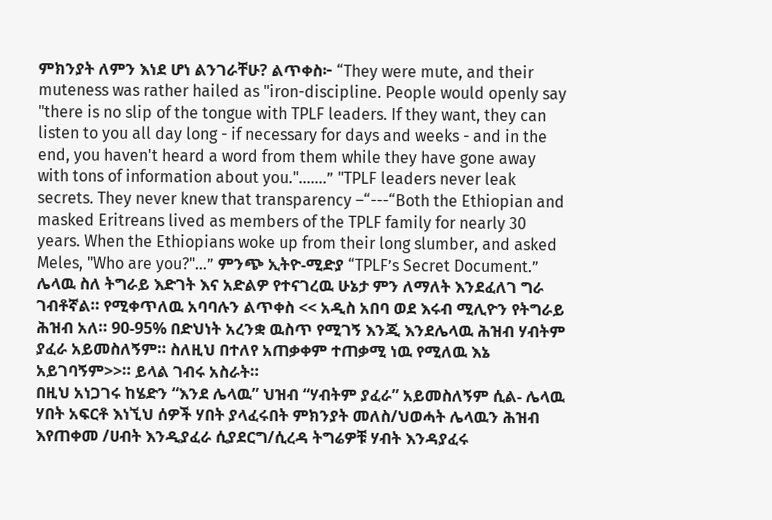ምክንያት ለምን እነደ ሆነ ልንገራቸሁ? ልጥቀስ፦ “They were mute, and their muteness was rather hailed as "iron-discipline. People would openly say "there is no slip of the tongue with TPLF leaders. If they want, they can listen to you all day long - if necessary for days and weeks - and in the end, you haven't heard a word from them while they have gone away with tons of information about you."…….” "TPLF leaders never leak secrets. They never knew that transparency –“---“Both the Ethiopian and masked Eritreans lived as members of the TPLF family for nearly 30 years. When the Ethiopians woke up from their long slumber, and asked Meles, "Who are you?"…” ምንጭ ኢትዮ-ሚድያ “TPLF’s Secret Document.” ሌላዉ ስለ ትግራይ እድገት እና አድልዎ የተናገረዉ ሁኔታ ምን ለማለት እንደፈለገ ግራ ገብቶኛል። የሚቀጥለዉ አባባሉን ልጥቀስ << አዲስ አበባ ወደ እሩብ ሚሊዮን የትግራይ ሕዝብ አለ። 90-95% በድህነት አረንቋ ዉስጥ የሚገኝ እንጂ እንደሌላዉ ሕዝብ ሃብትም ያፈራ አይመስለኝም። ስለዚህ በተለየ አጠቃቀም ተጠቃሚ ነዉ የሚለዉ እኔ አይገባኝም>>። ይላል ገብሩ አስራት።
በዚህ አነጋገሩ ከሄድን “እንደ ሌላዉ” ህዝብ “ሃብትም ያፈራ” አይመስለኝም ሲል- ሌላዉ ሃበት አፍርቶ እነኚህ ሰዎች ሃበት ያላፈሩበት ምክንያት መለስ/ህወሓት ሌላዉን ሕዝብ እየጠቀመ /ሀብት እንዲያፈራ ሲያደርግ/ሲረዳ ትግሬዎቹ ሃብት እንዳያፈሩ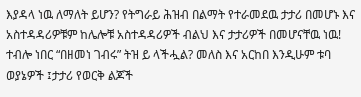እያዳላ ነዉ ለማለት ይሆን? የትግራይ ሕዝብ በልማት የተራመደዉ ታታሪ በመሆኑ እና አስተዳዳሪዎቹም ከሌሎቹ አስተዳዳሪዎች ብልህ እና ታታሪዎች በመሆናቸዉ ነዉ! ተብሎ ነበር “በዘመነ ገብሩ” ትዝ ይ ላችሗል? መለስ እና አርከበ እንዲሁም ቱባ ወያኔዎች ፤ታታሪ የወርቅ ልጆች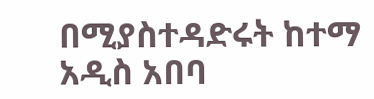በሚያስተዳድሩት ከተማ አዲስ አበባ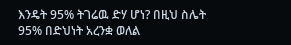እንዴት 95% ትገሬዉ ድሃ ሆነ? በዚህ ስሌት 95% በድህነት አረንቋ ወለል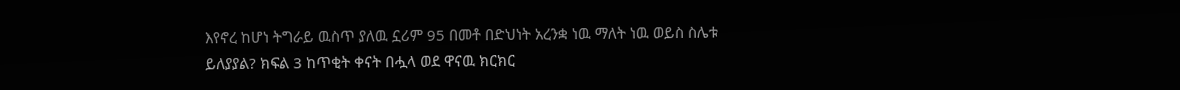እየኖረ ከሆነ ትግራይ ዉስጥ ያለዉ ኗሪም 95 በመቶ በድህነት አረንቋ ነዉ ማለት ነዉ ወይስ ስሌቱ ይለያያል? ክፍል 3 ከጥቂት ቀናት በሗላ ወደ ዋናዉ ክርክር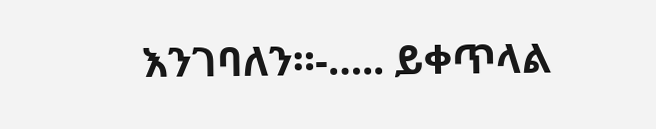እንገባለን።-….. ይቀጥላል